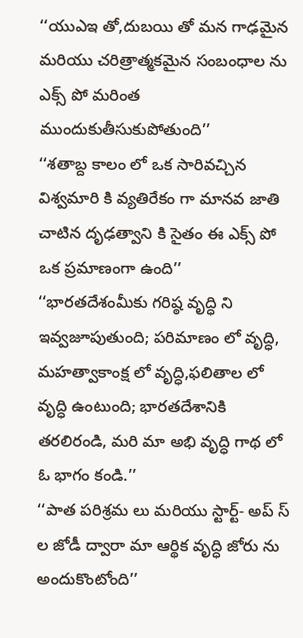‘‘యుఎఇ తో,దుబయి తో మన గాఢమైన మరియు చరిత్రాత్మకమైన సంబంధాల ను ఎక్స్ పో మరింత ముందుకుతీసుకుపోతుంది’’
‘‘శతాబ్ద కాలం లో ఒక సారివచ్చిన విశ్వమారి కి వ్యతిరేకం గా మానవ జాతి చాటిన దృఢత్వాని కి సైతం ఈ ఎక్స్ పో ఒక ప్రమాణంగా ఉంది’’
‘‘భారతదేశంమీకు గరిష్ఠ వృద్ధి ని ఇవ్వజూపుతుంది; పరిమాణం లో వృద్ధి, మహత్వాకాంక్ష లో వృద్ధి,ఫలితాల లో వృద్ధి ఉంటుంది; భారతదేశానికి తరలిరండి, మరి మా అభి వృద్ధి గాథ లో ఓ భాగం కండి.’’
‘‘పాత పరిశ్రమ లు మరియు స్టార్ట్- అప్ స్ ల జోడీ ద్వారా మా ఆర్థిక వృద్ధి జోరు ను అందుకొంటోంది’’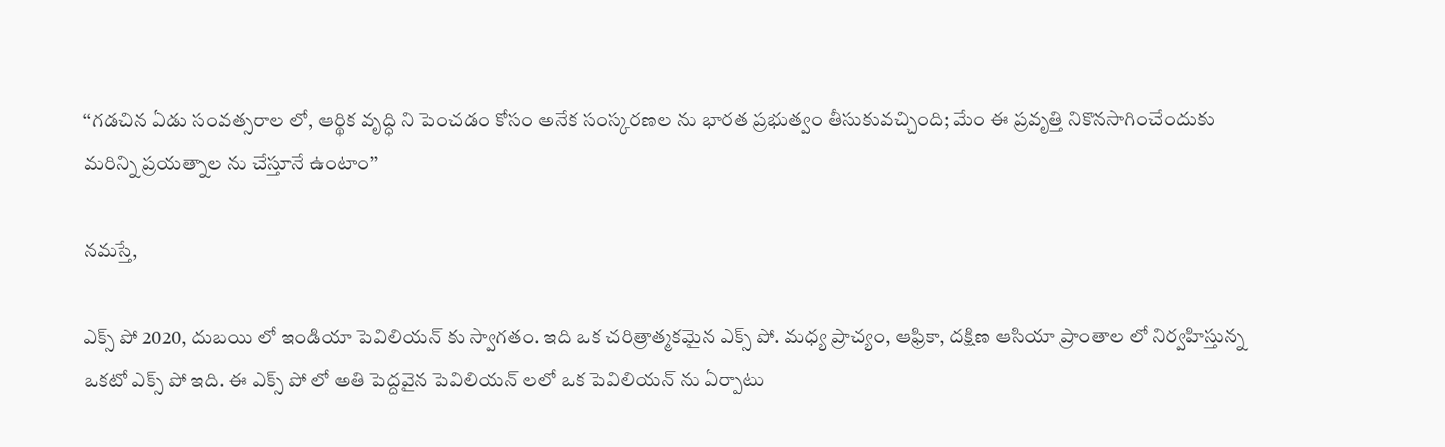‘‘గడచిన ఏడు సంవత్సరాల లో, ఆర్థిక వృద్ధి ని పెంచడం కోసం అనేక సంస్కరణల ను భారత ప్రభుత్వం తీసుకువచ్చింది; మేం ఈ ప్రవృత్తి నికొనసాగించేందుకు మరిన్ని ప్రయత్నాల ను చేస్తూనే ఉంటాం’’

నమస్తే,

ఎక్స్ పో 2020, దుబయి లో ఇండియా పెవిలియన్ కు స్వాగతం. ఇది ఒక చరిత్రాత్మకమైన ఎక్స్ పో. మధ్య ప్రాచ్యం, ఆఫ్రికా, దక్షిణ ఆసియా ప్రాంతాల లో నిర్వహిస్తున్న ఒకటో ఎక్స్ పో ఇది. ఈ ఎక్స్ పో లో అతి పెద్దవైన పెవిలియన్ లలో ఒక పెవిలియన్ ను ఏర్పాటు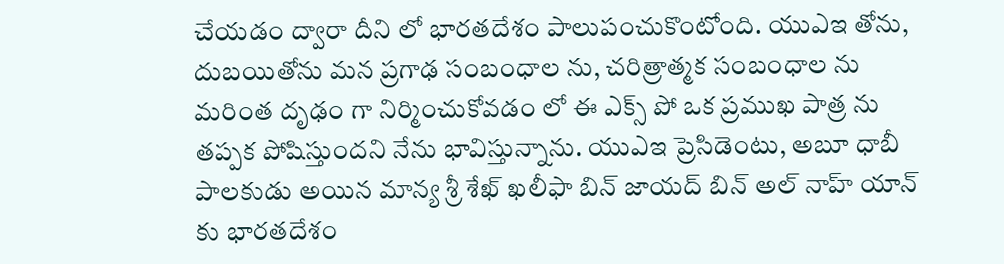చేయడం ద్వారా దీని లో భారతదేశం పాలుపంచుకొంటోంది. యుఎఇ తోను, దుబయితోను మన ప్రగాఢ సంబంధాల ను, చరిత్రాత్మక సంబంధాల ను మరింత దృఢం గా నిర్మించుకోవడం లో ఈ ఎక్స్ పో ఒక ప్రముఖ పాత్ర ను తప్పక పోషిస్తుందని నేను భావిస్తున్నాను. యుఎఇ ప్రెసిడెంటు, అబూ ధాబీ పాలకుడు అయిన మాన్య శ్రీ శేఖ్ ఖలీఫా బిన్ జాయద్ బిన్ అల్ నాహ్ యాన్ కు భారతదేశం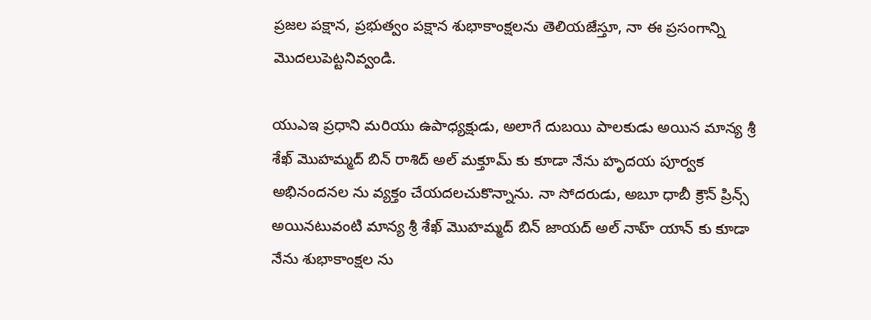ప్రజల పక్షాన, ప్రభుత్వం పక్షాన శుభాకాంక్షలను తెలియజేస్తూ, నా ఈ ప్రసంగాన్ని మొదలుపెట్టనివ్వండి.

యుఎఇ ప్రధాని మరియు ఉపాధ్యక్షుడు, అలాగే దుబయి పాలకుడు అయిన మాన్య శ్రీ శేఖ్ మొహమ్మద్ బిన్ రాశిద్ అల్ మక్తూమ్ కు కూడా నేను హృదయ పూర్వక అభినందనల ను వ్యక్తం చేయదలచుకొన్నాను. నా సోదరుడు, అబూ ధాబీ క్రౌన్ ప్రిన్స్ అయినటువంటి మాన్య శ్రీ శేఖ్ మొహమ్మద్ బిన్ జాయద్ అల్ నాహ్ యాన్ కు కూడా నేను శుభాకాంక్షల ను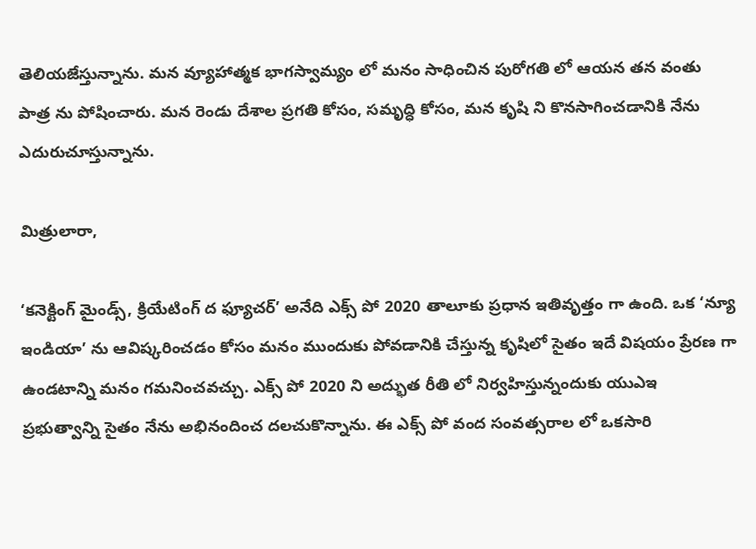తెలియజేస్తున్నాను. మన వ్యూహాత్మక భాగస్వామ్యం లో మనం సాధించిన పురోగతి లో ఆయన తన వంతు పాత్ర ను పోషించారు. మన రెండు దేశాల ప్రగతి కోసం, సమృద్ధి కోసం, మన కృషి ని కొనసాగించడానికి నేను ఎదురుచూస్తున్నాను.

మిత్రులారా,

‘కనెక్టింగ్ మైండ్స్, క్రియేటింగ్ ద ఫ్యూచర్’ అనేది ఎక్స్ పో 2020 తాలూకు ప్రధాన ఇతివృత్తం గా ఉంది. ఒక ‘న్యూ ఇండియా’ ను ఆవిష్కరించడం కోసం మనం ముందుకు పోవడానికి చేస్తున్న కృషిలో సైతం ఇదే విషయం ప్రేరణ గా ఉండటాన్ని మనం గమనించవచ్చు. ఎక్స్ పో 2020 ని అద్భుత రీతి లో నిర్వహిస్తున్నందుకు యుఎఇ ప్రభుత్వాన్ని సైతం నేను అభినందించ దలచుకొన్నాను. ఈ ఎక్స్ పో వంద సంవత్సరాల లో ఒకసారి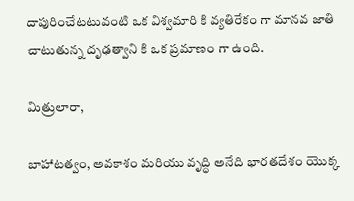దాపురించేటటువంటి ఒక విశ్వమారి కి వ్యతిరేకం గా మానవ జాతి చాటుతున్న దృఢత్వాని కి ఒక ప్రమాణం గా ఉంది.

మిత్రులారా,

బాహాటత్వం, అవకాశం మరియు వృద్ధి అనేది భారతదేశం యొక్క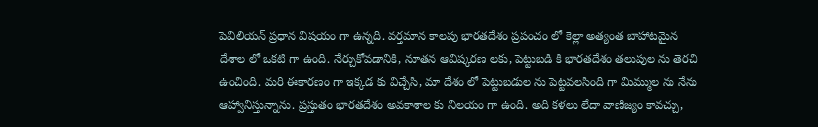పెవిలియన్ ప్రధాన విషయం గా ఉన్నది. వర్తమాన కాలపు భారతదేశం ప్రపంచం లో కెల్లా అత్యంత బాహాటమైన దేశాల లో ఒకటి గా ఉంది. నేర్చుకోవడానికి, నూతన ఆవిష్కరణ లకు, పెట్టుబడి కి భారతదేశం తలుపుల ను తెరచి ఉంచింది. మరి ఈకారణం గా ఇక్కడ కు విచ్చేసి, మా దేశం లో పెట్టుబడుల ను పెట్టవలసింది గా మిమ్ముల ను నేను ఆహ్వానిస్తున్నాను. ప్రస్తుతం భారతదేశం అవకాశాల కు నిలయం గా ఉంది. అది కళలు లేదా వాణిజ్యం కావచ్చు,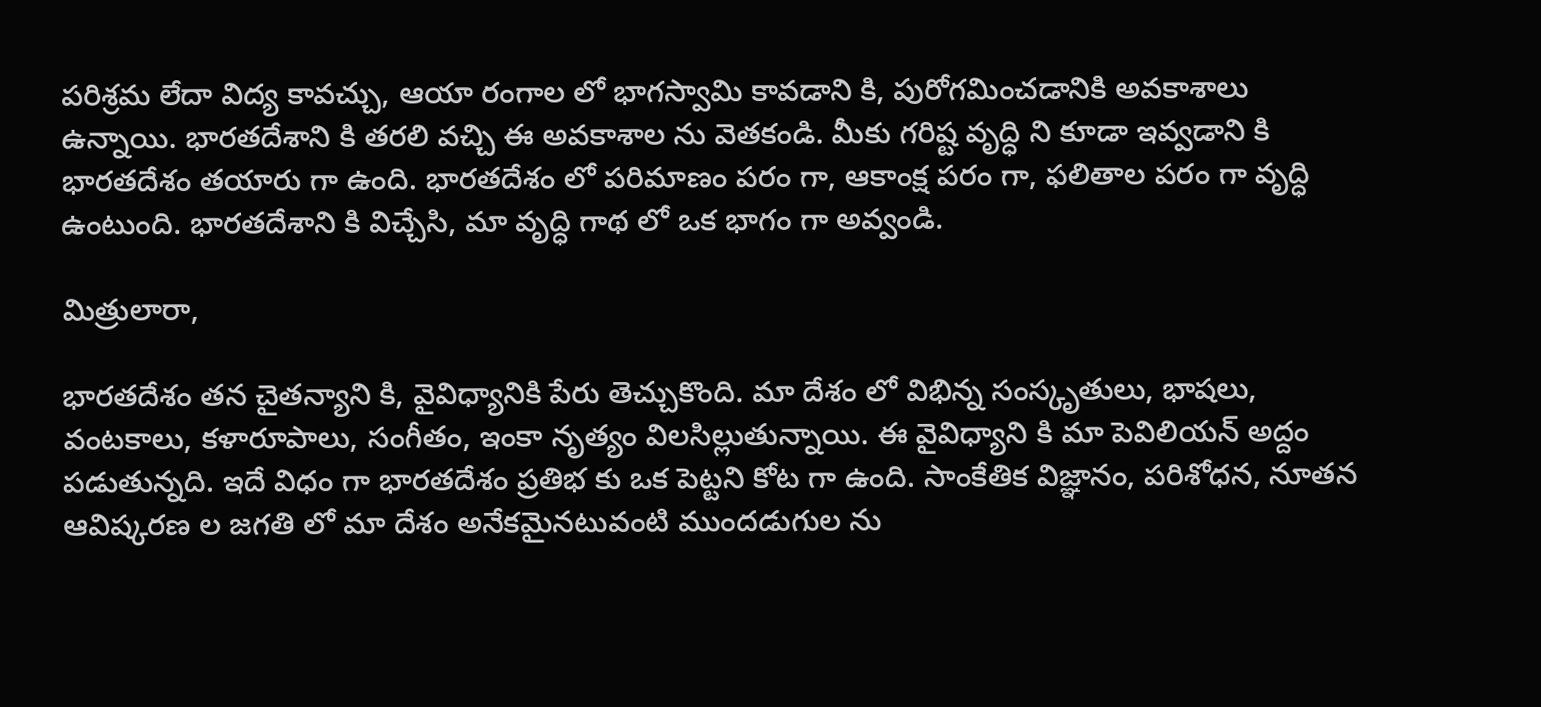పరిశ్రమ లేదా విద్య కావచ్చు, ఆయా రంగాల లో భాగస్వామి కావడాని కి, పురోగమించడానికి అవకాశాలు ఉన్నాయి. భారతదేశాని కి తరలి వచ్చి ఈ అవకాశాల ను వెతకండి. మీకు గరిష్ట వృద్ధి ని కూడా ఇవ్వడాని కి భారతదేశం తయారు గా ఉంది. భారతదేశం లో పరిమాణం పరం గా, ఆకాంక్ష పరం గా, ఫలితాల పరం గా వృద్ధి ఉంటుంది. భారతదేశాని కి విచ్చేసి, మా వృద్ధి గాథ లో ఒక భాగం గా అవ్వండి.

మిత్రులారా,

భారతదేశం తన చైతన్యాని కి, వైవిధ్యానికి పేరు తెచ్చుకొంది. మా దేశం లో విభిన్న సంస్కృతులు, భాషలు, వంటకాలు, కళారూపాలు, సంగీతం, ఇంకా నృత్యం విలసిల్లుతున్నాయి. ఈ వైవిధ్యాని కి మా పెవిలియన్ అద్దం పడుతున్నది. ఇదే విధం గా భారతదేశం ప్రతిభ కు ఒక పెట్టని కోట గా ఉంది. సాంకేతిక విజ్ఞానం, పరిశోధన, నూతన ఆవిష్కరణ ల జగతి లో మా దేశం అనేకమైనటువంటి ముందడుగుల ను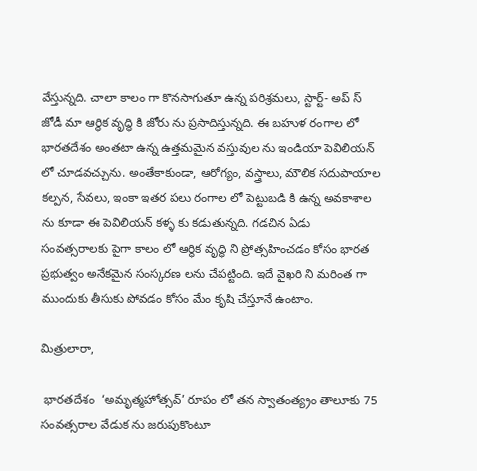వేస్తున్నది. చాలా కాలం గా కొనసాగుతూ ఉన్న పరిశ్రమలు, స్టార్ట్- అప్ స్ జోడీ మా ఆర్థిక వృద్ధి కి జోరు ను ప్రసాదిస్తున్నది. ఈ బహుళ రంగాల లో భారతదేశం అంతటా ఉన్న ఉత్తమమైన వస్తువుల ను ఇండియా పెవిలియన్ లో చూడవచ్చును. అంతేకాకుండా, ఆరోగ్యం, వస్త్రాలు, మౌలిక సదుపాయాల కల్పన, సేవలు, ఇంకా ఇతర పలు రంగాల లో పెట్టుబడి కి ఉన్న అవకాశాల ను కూడా ఈ పెవిలియన్ కళ్ళ కు కడుతున్నది. గడచిన ఏడు సంవత్సరాలకు పైగా కాలం లో ఆర్థిక వృద్ధి ని ప్రోత్సహించడం కోసం భారత ప్రభుత్వం అనేకమైన సంస్కరణ లను చేపట్టింది. ఇదే వైఖరి ని మరింత గా ముందుకు తీసుకు పోవడం కోసం మేం కృషి చేస్తూనే ఉంటాం.

మిత్రులారా,

 భారతదేశం  ‘అమృత్మహోత్సవ్’ రూపం లో తన స్వాతంత్య్రం తాలూకు 75 సంవత్సరాల వేడుక ను జరుపుకొంటూ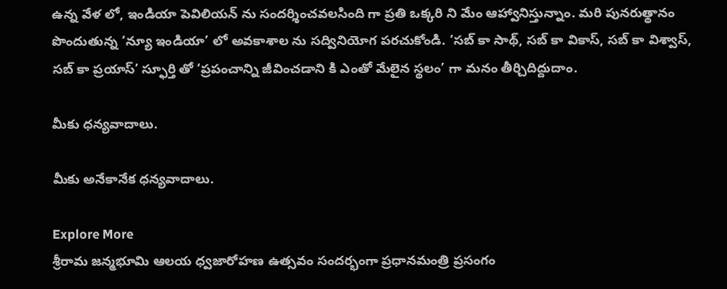ఉన్న వేళ లో, ఇండియా పెవిలియన్ ను సందర్శించవలసింది గా ప్రతి ఒక్కరి ని మేం ఆహ్వానిస్తున్నాం. మరి పునరుత్థానం పొందుతున్న ‘న్యూ ఇండియా’ లో అవకాశాల ను సద్వినియోగ పరచుకోండి. ‘సబ్ కా సాథ్, సబ్ కా వికాస్, సబ్ కా విశ్వాస్, సబ్ కా ప్రయాస్’ స్ఫూర్తి తో ‘ప్రపంచాన్ని జీవించడాని కి ఎంతో మేలైన స్థలం’ గా మనం తీర్చిదిద్దుదాం.

మీకు ధన్యవాదాలు.

మీకు అనేకానేక ధన్యవాదాలు.

Explore More
శ్రీరామ జన్మభూమి ఆలయ ధ్వజారోహణ ఉత్సవం సందర్భంగా ప్రధానమంత్రి ప్రసంగం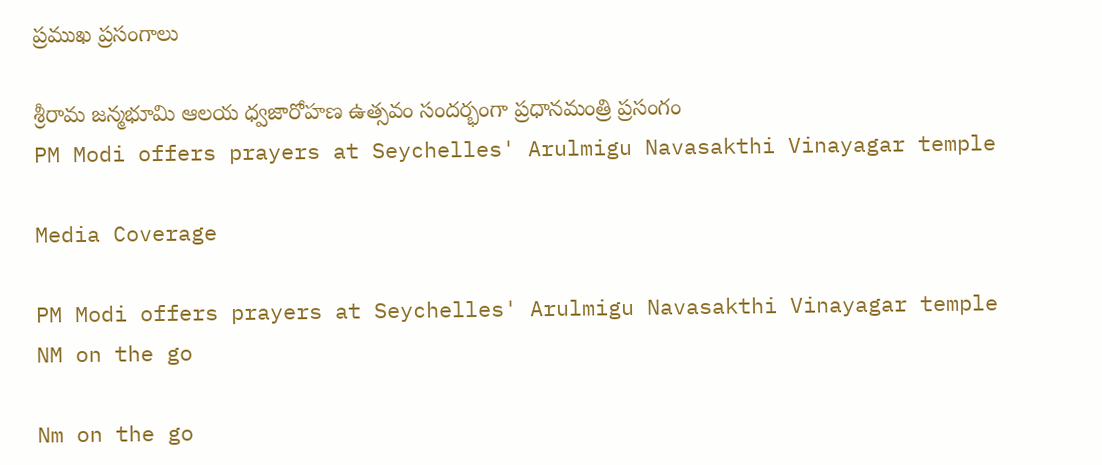ప్రముఖ ప్రసంగాలు

శ్రీరామ జన్మభూమి ఆలయ ధ్వజారోహణ ఉత్సవం సందర్భంగా ప్రధానమంత్రి ప్రసంగం
PM Modi offers prayers at Seychelles' Arulmigu Navasakthi Vinayagar temple

Media Coverage

PM Modi offers prayers at Seychelles' Arulmigu Navasakthi Vinayagar temple
NM on the go

Nm on the go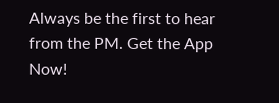Always be the first to hear from the PM. Get the App Now!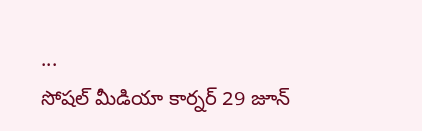...
సోషల్ మీడియా కార్నర్ 29 జూన్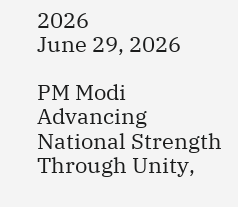2026
June 29, 2026

PM Modi Advancing National Strength Through Unity,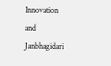Innovation and Janbhagidari